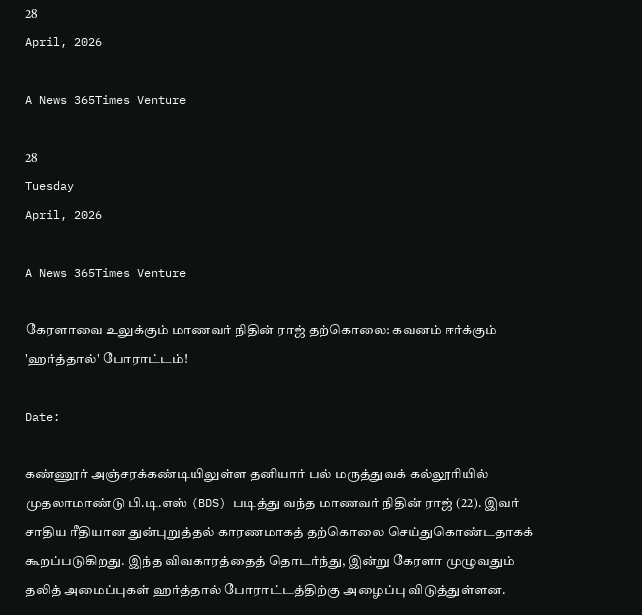28
April, 2026

A News 365Times Venture

28
Tuesday
April, 2026

A News 365Times Venture

கேரளாவை உலுக்கும் மாணவர் நிதின் ராஜ் தற்கொலை: கவனம் ஈர்க்கும் 'ஹர்த்தால்' போராட்டம்!

Date:

கண்ணூர் அஞ்சரக்கண்டியிலுள்ள தனியார் பல் மருத்துவக் கல்லூரியில் முதலாமாண்டு பி.டி.எஸ் (BDS) படித்து வந்த மாணவர் நிதின் ராஜ் (22). இவர் சாதிய ரீதியான துன்புறுத்தல் காரணமாகத் தற்கொலை செய்துகொண்டதாகக் கூறப்படுகிறது. இந்த விவகாரத்தைத் தொடர்ந்து, இன்று கேரளா முழுவதும் தலித் அமைப்புகள் ஹர்த்தால் போராட்டத்திற்கு அழைப்பு விடுத்துள்ளன.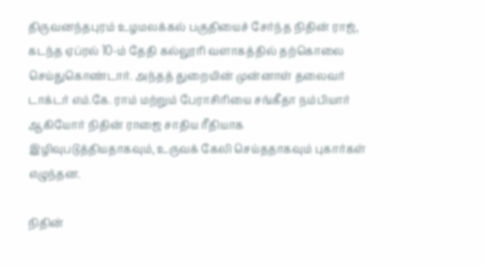திருவனந்தபுரம் உழமலக்கல் பகுதியைச் சேர்ந்த நிதின் ராஜ், கடந்த ஏப்ரல் 10-ம் தேதி கல்லூரி வளாகத்தில் தற்கொலை செய்துகொண்டார். அந்தத் துறையின் முன்னாள் தலைவர் டாக்டர் எம்.கே. ராம் மற்றும் பேராசிரியை சங்கீதா நம்பியார் ஆகியோர் நிதின் ராஜை சாதிய ரீதியாக இழிவுபடுத்தியதாகவும், உருவக் கேலி செய்ததாகவும் புகார்கள் எழுந்தன.

நிதின்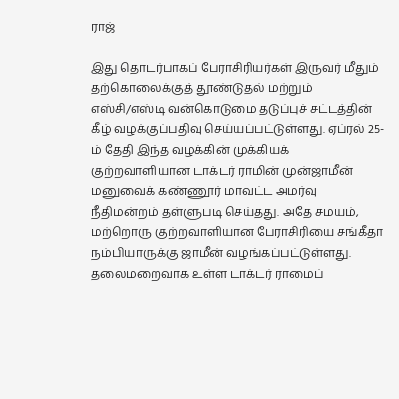ராஜ்

இது தொடர்பாகப் பேராசிரியர்கள் இருவர் மீதும் தற்கொலைக்குத் தூண்டுதல் மற்றும் எஸ்சி/எஸ்டி வன்கொடுமை தடுப்புச் சட்டத்தின் கீழ் வழக்குப்பதிவு செய்யப்பட்டுள்ளது. ஏப்ரல் 25-ம் தேதி இந்த வழக்கின் முக்கியக் குற்றவாளியான டாக்டர் ராமின் முன்ஜாமீன் மனுவைக் கண்ணூர் மாவட்ட அமர்வு நீதிமன்றம் தள்ளுபடி செய்தது. அதே சமயம், மற்றொரு குற்றவாளியான பேராசிரியை சங்கீதா நம்பியாருக்கு ஜாமீன் வழங்கப்பட்டுள்ளது. தலைமறைவாக உள்ள டாக்டர் ராமைப்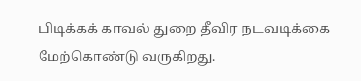பிடிக்கக் காவல் துறை தீவிர நடவடிக்கை மேற்கொண்டு வருகிறது.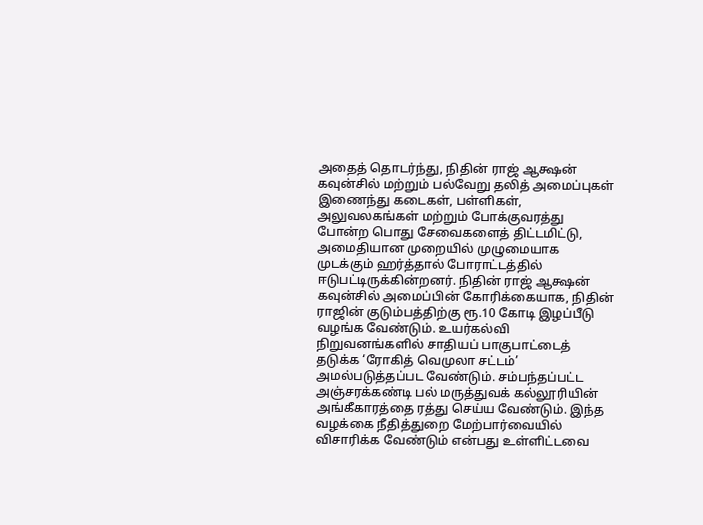அதைத் தொடர்ந்து, நிதின் ராஜ் ஆக்ஷன் கவுன்சில் மற்றும் பல்வேறு தலித் அமைப்புகள் இணைந்து கடைகள், பள்ளிகள், அலுவலகங்கள் மற்றும் போக்குவரத்து போன்ற பொது சேவைகளைத் திட்டமிட்டு, அமைதியான முறையில் முழுமையாக முடக்கும் ஹர்த்தால் போராட்டத்தில் ஈடுபட்டிருக்கின்றனர். நிதின் ராஜ் ஆக்ஷன் கவுன்சில் அமைப்பின் கோரிக்கையாக, நிதின் ராஜின் குடும்பத்திற்கு ரூ.10 கோடி இழப்பீடு வழங்க வேண்டும். உயர்கல்வி நிறுவனங்களில் சாதியப் பாகுபாட்டைத் தடுக்க ‘ரோகித் வெமுலா சட்டம்’ அமல்படுத்தப்பட வேண்டும். சம்பந்தப்பட்ட அஞ்சரக்கண்டி பல் மருத்துவக் கல்லூரியின் அங்கீகாரத்தை ரத்து செய்ய வேண்டும். இந்த வழக்கை நீதித்துறை மேற்பார்வையில் விசாரிக்க வேண்டும் என்பது உள்ளிட்டவை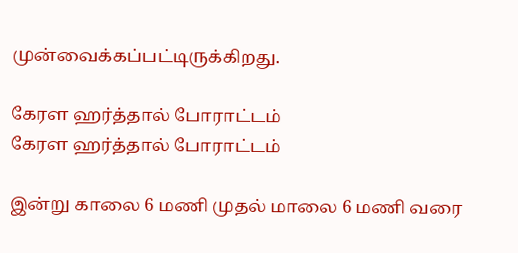முன்வைக்கப்பட்டிருக்கிறது.

கேரள ஹர்த்தால் போராட்டம்
கேரள ஹர்த்தால் போராட்டம்

இன்று காலை 6 மணி முதல் மாலை 6 மணி வரை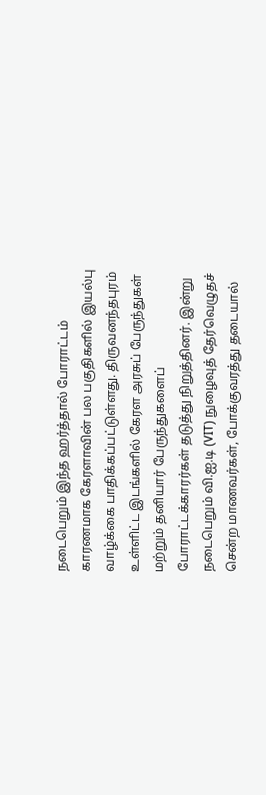நடைபெறும் இந்த ஹர்த்தால் போராட்டம் காரணமாக கேரளாவின் பல பகுதிகளில் இயல்பு வாழ்க்கை பாதிக்கப்பட்டுள்ளது. திருவனந்தபுரம் உள்ளிட்ட இடங்களில் கேரள அரசுப் பேருந்துகள் மற்றும் தனியார் பேருந்துகளைப் போராட்டக்காரர்கள் தடுத்து நிறுத்தினர். இன்று நடைபெறும் வி.ஐ.டி (VIT) நுழைவுத் தேர்வெழுதச் சென்ற மாணவர்கள், போக்குவரத்து தடையால்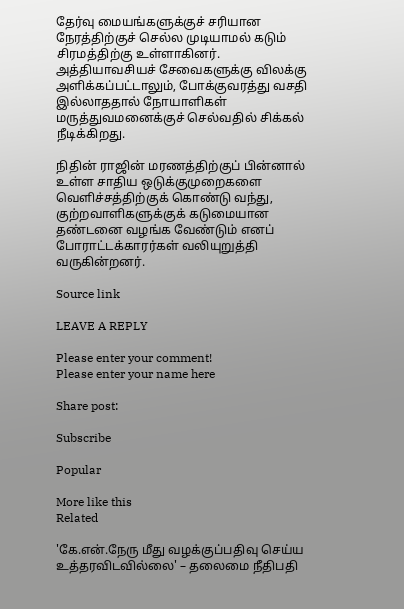தேர்வு மையங்களுக்குச் சரியான நேரத்திற்குச் செல்ல முடியாமல் கடும் சிரமத்திற்கு உள்ளாகினர். அத்தியாவசியச் சேவைகளுக்கு விலக்கு அளிக்கப்பட்டாலும், போக்குவரத்து வசதி இல்லாததால் நோயாளிகள் மருத்துவமனைக்குச் செல்வதில் சிக்கல் நீடிக்கிறது.

நிதின் ராஜின் மரணத்திற்குப் பின்னால் உள்ள சாதிய ஒடுக்குமுறைகளை வெளிச்சத்திற்குக் கொண்டு வந்து, குற்றவாளிகளுக்குக் கடுமையான தண்டனை வழங்க வேண்டும் எனப் போராட்டக்காரர்கள் வலியுறுத்தி வருகின்றனர்.

Source link

LEAVE A REPLY

Please enter your comment!
Please enter your name here

Share post:

Subscribe

Popular

More like this
Related

'கே.என்.நேரு மீது வழக்குப்பதிவு செய்ய உத்தரவிடவில்லை' – தலைமை நீதிபதி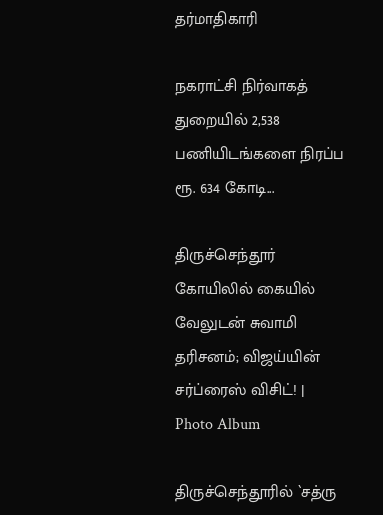தர்மாதிகாரி

நகராட்சி நிர்வாகத் துறையில் 2,538 பணியிடங்களை நிரப்ப ரூ. 634 கோடி...

திருச்செந்தூர் கோயிலில் கையில் வேலுடன் சுவாமி தரிசனம்; விஜய்யின் சர்ப்ரைஸ் விசிட்! | Photo Album

திருச்செந்தூரில் `சத்ரு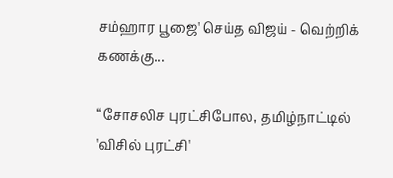சம்ஹார பூஜை' செய்த விஜய் - வெற்றிக் கணக்கு...

“சோசலிச புரட்சிபோல, தமிழ்நாட்டில் 'விசில் புரட்சி'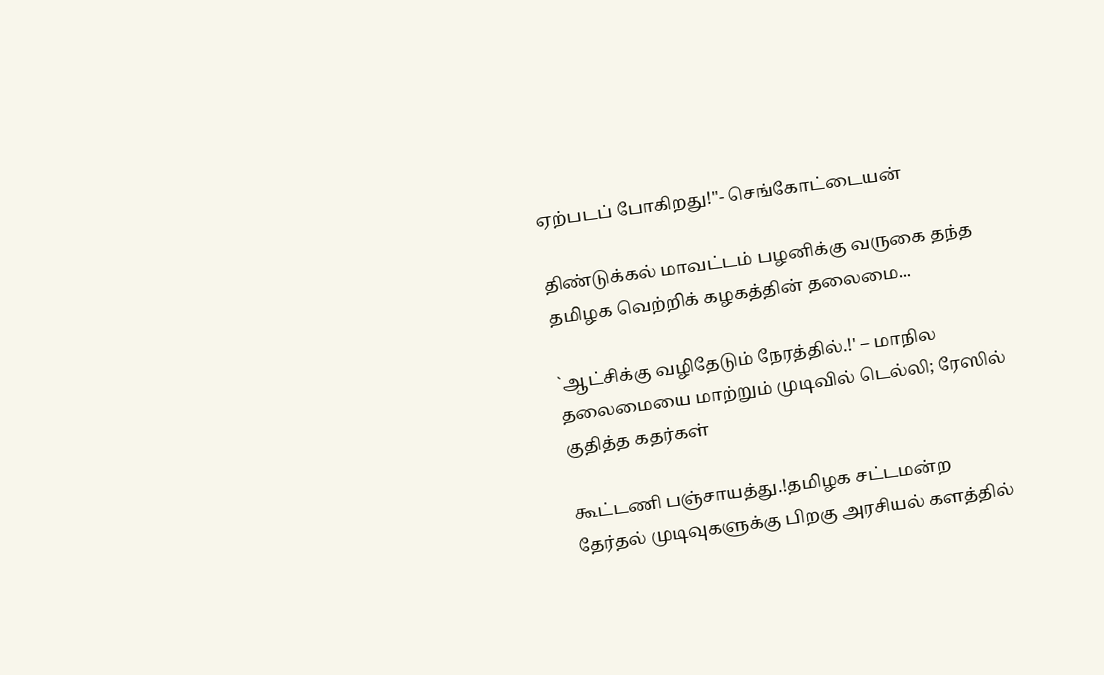ஏற்படப் போகிறது!"- செங்கோட்டையன்

திண்டுக்கல் மாவட்டம் பழனிக்கு வருகை தந்த தமிழக வெற்றிக் கழகத்தின் தலைமை...

`ஆட்சிக்கு வழிதேடும் நேரத்தில்.!' – மாநில தலைமையை மாற்றும் முடிவில் டெல்லி; ரேஸில் குதித்த கதர்கள்

கூட்டணி பஞ்சாயத்து.!தமிழக சட்டமன்ற தேர்தல் முடிவுகளுக்கு பிறகு அரசியல் களத்தில்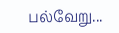பல்வேறு...